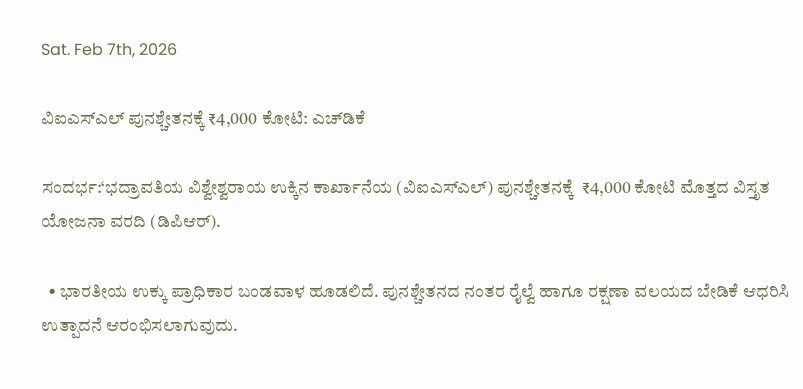Sat. Feb 7th, 2026

ವಿಐಎಸ್‌ಎಲ್ ಪುನಶ್ಚೇತನಕ್ಕೆ ₹4,000 ಕೋಟಿ: ಎಚ್‌ಡಿಕೆ

ಸಂದರ್ಭ:‘ಭದ್ರಾವತಿಯ ವಿಶ್ವೇಶ್ವರಾಯ ಉಕ್ಕಿನ ಕಾರ್ಖಾನೆಯ (ವಿಐಎಸ್ಎಲ್) ಪುನಶ್ಚೇತನಕ್ಕೆ  ₹4,000 ಕೋಟಿ ಮೊತ್ತದ ವಿಸ್ತೃತ ಯೋಜನಾ ವರದಿ (ಡಿಪಿಆರ್).

  • ಭಾರತೀಯ ಉಕ್ಕು ಪ್ರಾಧಿಕಾರ ಬಂಡವಾಳ ಹೂಡಲಿದೆ. ಪುನಶ್ಚೇತನದ ನಂತರ ರೈಲ್ವೆ ಹಾಗೂ ರಕ್ಷಣಾ ವಲಯದ ಬೇಡಿಕೆ ಆಧರಿಸಿ ಉತ್ಪಾದನೆ ಆರಂಭಿಸಲಾಗುವುದು.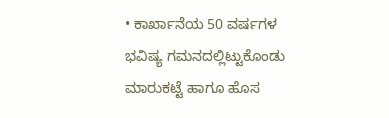• ಕಾರ್ಖಾನೆಯ 50 ವರ್ಷಗಳ ಭವಿಷ್ಯ ಗಮನದಲ್ಲಿಟ್ಟುಕೊಂಡು ಮಾರುಕಟ್ಟೆ ಹಾಗೂ ಹೊಸ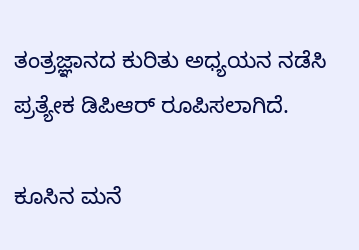ತಂತ್ರಜ್ಞಾನದ ಕುರಿತು ಅಧ್ಯಯನ ನಡೆಸಿ ಪ್ರತ್ಯೇಕ ಡಿಪಿಆರ್ ರೂಪಿಸಲಾಗಿದೆ.

ಕೂಸಿನ ಮನೆ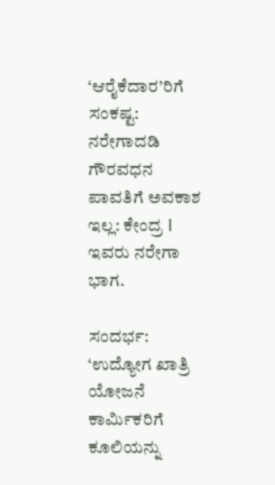‘ಆರೈಕೆದಾರ’ರಿಗೆ ಸಂಕಷ್ಟ: ನರೇಗಾದಡಿ ಗೌರವಧನ ಪಾವತಿಗೆ ಅವಕಾಶ ಇಲ್ಲ: ಕೇಂದ್ರ l ಇವರು ನರೇಗಾ ಭಾಗ.

ಸಂದರ್ಭ: ‘ಉದ್ಯೋಗ ಖಾತ್ರಿ ಯೋಜನೆ ಕಾರ್ಮಿಕರಿಗೆ ಕೂಲಿಯನ್ನು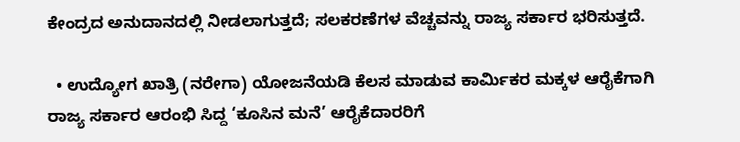ಕೇಂದ್ರದ ಅನುದಾನದಲ್ಲಿ ನೀಡಲಾಗುತ್ತದೆ; ಸಲಕರಣೆಗಳ ವೆಚ್ಚವನ್ನು ರಾಜ್ಯ ಸರ್ಕಾರ ಭರಿಸುತ್ತದೆ.

  • ಉದ್ಯೋಗ ಖಾತ್ರಿ (ನರೇಗಾ) ಯೋಜನೆಯಡಿ ಕೆಲಸ ಮಾಡುವ ಕಾರ್ಮಿಕರ ಮಕ್ಕಳ ಆರೈಕೆಗಾಗಿ ರಾಜ್ಯ ಸರ್ಕಾರ ಆರಂಭಿ ಸಿದ್ದ ‘ಕೂಸಿನ ಮನೆ’ ಆರೈಕೆದಾರರಿಗೆ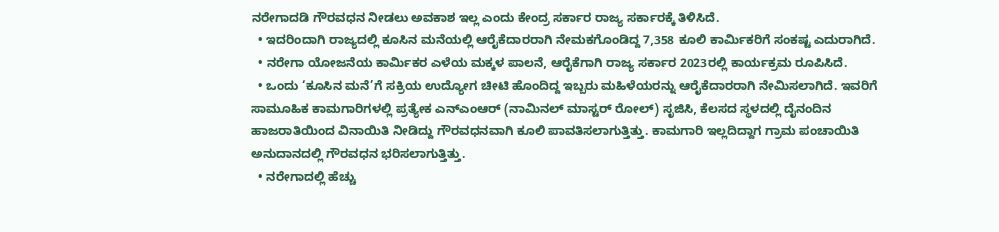ನರೇಗಾದಡಿ ಗೌರವಧನ ನೀಡಲು ಅವಕಾಶ ಇಲ್ಲ ಎಂದು ಕೇಂದ್ರ ಸರ್ಕಾರ ರಾಜ್ಯ ಸರ್ಕಾರಕ್ಕೆ ತಿಳಿಸಿದೆ.
  • ಇದರಿಂದಾಗಿ ರಾಜ್ಯದಲ್ಲಿ ಕೂಸಿನ ಮನೆಯಲ್ಲಿ ಆರೈಕೆದಾರರಾಗಿ ನೇಮಕಗೊಂಡಿದ್ದ 7,358 ಕೂಲಿ ಕಾರ್ಮಿಕರಿಗೆ ಸಂಕಷ್ಟ ಎದುರಾಗಿದೆ.
  • ನರೇಗಾ ಯೋಜನೆಯ ಕಾರ್ಮಿಕರ ಎಳೆಯ ಮಕ್ಕಳ ಪಾಲನೆ, ಆರೈಕೆಗಾಗಿ ರಾಜ್ಯ ಸರ್ಕಾರ 2023ರಲ್ಲಿ ಕಾರ್ಯಕ್ರಮ ರೂಪಿಸಿದೆ.
  • ಒಂದು ‘ಕೂಸಿನ ಮನೆ’ಗೆ ಸಕ್ರಿಯ ಉದ್ಯೋಗ ಚೀಟಿ ಹೊಂದಿದ್ದ ಇಬ್ಬರು ಮಹಿಳೆಯರನ್ನು ಆರೈಕೆದಾರರಾಗಿ ನೇಮಿಸಲಾಗಿದೆ. ಇವರಿಗೆ ಸಾಮೂಹಿಕ ಕಾಮಗಾರಿಗಳಲ್ಲಿ ಪ್ರತ್ಯೇಕ ಎನ್‌ಎಂಆರ್‌ (ನಾಮಿನಲ್‌ ಮಾಸ್ಟರ್‌ ರೋಲ್‌) ಸೃಜಿಸಿ, ಕೆಲಸದ ಸ್ಥಳದಲ್ಲಿ ದೈನಂದಿನ ಹಾಜರಾತಿಯಿಂದ ವಿನಾಯಿತಿ ನೀಡಿದ್ದು ಗೌರವಧನವಾಗಿ ಕೂಲಿ ಪಾವತಿಸಲಾಗುತ್ತಿತ್ತು. ಕಾಮಗಾರಿ ಇಲ್ಲದಿದ್ದಾಗ ಗ್ರಾಮ ಪಂಚಾಯಿತಿ ಅನುದಾನದಲ್ಲಿ ಗೌರವಧನ ಭರಿಸಲಾಗುತ್ತಿತ್ತು.
  • ನರೇಗಾದಲ್ಲಿ ಹೆಚ್ಚು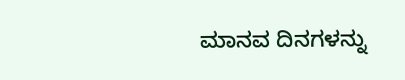ಮಾನವ ದಿನಗಳನ್ನು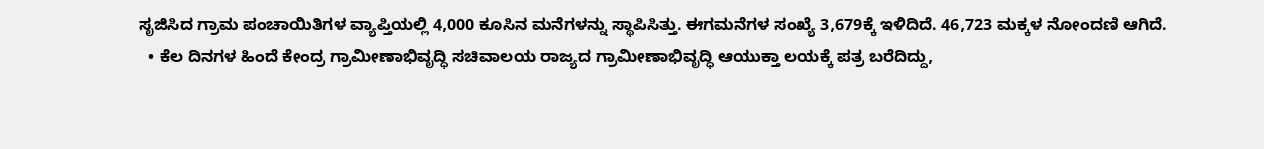ಸೃಜಿಸಿದ ಗ್ರಾಮ ಪಂಚಾಯಿತಿಗಳ ವ್ಯಾಪ್ತಿಯಲ್ಲಿ 4,000 ಕೂಸಿನ ಮನೆಗಳನ್ನು ಸ್ಥಾಪಿಸಿತ್ತು. ಈಗಮನೆಗಳ ಸಂಖ್ಯೆ 3,679ಕ್ಕೆ ಇಳಿದಿದೆ. 46,723 ಮಕ್ಕಳ ನೋಂದಣಿ ಆಗಿದೆ.
  • ಕೆಲ ದಿನಗಳ ಹಿಂದೆ ಕೇಂದ್ರ ಗ್ರಾಮೀಣಾಭಿವೃದ್ಧಿ ಸಚಿವಾಲಯ ರಾಜ್ಯದ ಗ್ರಾಮೀಣಾಭಿವೃದ್ಧಿ ಆಯುಕ್ತಾ ಲಯಕ್ಕೆ ಪತ್ರ ಬರೆದಿದ್ದು,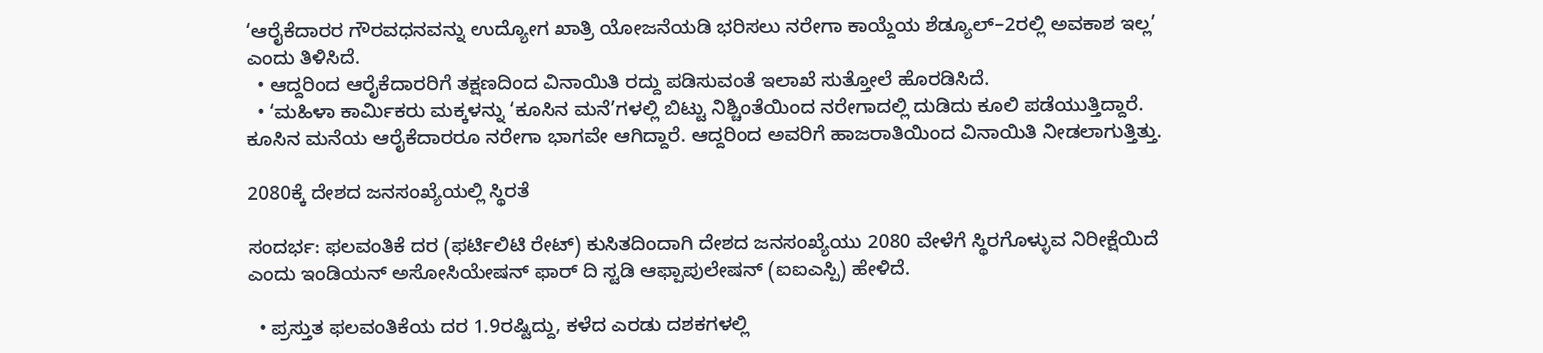‘ಆರೈಕೆದಾರರ ಗೌರವಧನವನ್ನು ಉದ್ಯೋಗ ಖಾತ್ರಿ ಯೋಜನೆಯಡಿ ಭರಿಸಲು ನರೇಗಾ ಕಾಯ್ದೆಯ ಶೆಡ್ಯೂಲ್–2ರಲ್ಲಿ ಅವಕಾಶ ಇಲ್ಲ’ ಎಂದು ತಿಳಿಸಿದೆ.
  • ಆದ್ದರಿಂದ ಆರೈಕೆದಾರರಿಗೆ ತಕ್ಷಣದಿಂದ ವಿನಾಯಿತಿ ರದ್ದು ಪಡಿಸುವಂತೆ ಇಲಾಖೆ ಸುತ್ತೋಲೆ ಹೊರಡಿಸಿದೆ.
  • ‘ಮಹಿಳಾ ಕಾರ್ಮಿಕರು ಮಕ್ಕಳನ್ನು ‘ಕೂಸಿನ ಮನೆ’ಗಳಲ್ಲಿ ಬಿಟ್ಟು ನಿಶ್ಚಿಂತೆಯಿಂದ ನರೇಗಾದಲ್ಲಿ ದುಡಿದು ಕೂಲಿ ಪಡೆಯುತ್ತಿದ್ದಾರೆ. ಕೂಸಿನ ಮನೆಯ ಆರೈಕೆದಾರರೂ ನರೇಗಾ ಭಾಗವೇ ಆಗಿದ್ದಾರೆ. ಆದ್ದರಿಂದ ಅವರಿಗೆ ಹಾಜರಾತಿಯಿಂದ ವಿನಾಯಿತಿ ನೀಡಲಾಗುತ್ತಿತ್ತು.

2080ಕ್ಕೆ ದೇಶದ ಜನಸಂಖ್ಯೆಯಲ್ಲಿ ಸ್ಥಿರತೆ

ಸಂದರ್ಭ: ಫಲವಂತಿಕೆ ದರ (ಫರ್ಟಿಲಿಟಿ ರೇಟ್) ಕುಸಿತದಿಂದಾಗಿ ದೇಶದ ಜನಸಂಖ್ಯೆಯು 2080 ವೇಳೆಗೆ ಸ್ಥಿರಗೊಳ್ಳುವ ನಿರೀಕ್ಷೆಯಿದೆ ಎಂದು ಇಂಡಿಯನ್ ಅಸೋಸಿಯೇಷನ್ ಫಾರ್ ದಿ ಸ್ಟಡಿ ಆಫ್ಪಾಪುಲೇಷನ್‌ (ಐಐಎಸ್ಪಿ) ಹೇಳಿದೆ.

  • ಪ್ರಸ್ತುತ ಫಲವಂತಿಕೆಯ ದರ 1.9ರಷ್ಟಿದ್ದು, ಕಳೆದ ಎರಡು ದಶಕಗಳಲ್ಲಿ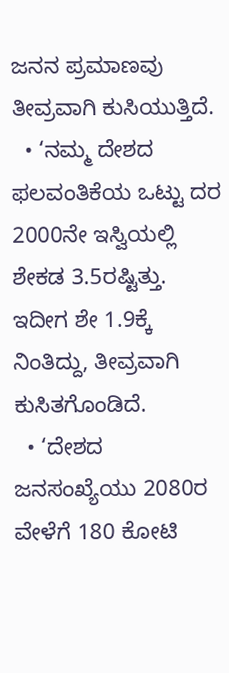ಜನನ ಪ್ರಮಾಣವು ತೀವ್ರವಾಗಿ ಕುಸಿಯುತ್ತಿದೆ.
  • ‘ನಮ್ಮ ದೇಶದ ಫಲವಂತಿಕೆಯ ಒಟ್ಟು ದರ 2000ನೇ ಇಸ್ವಿಯಲ್ಲಿ ಶೇಕಡ 3.5ರಷ್ಟಿತ್ತು. ಇದೀಗ ಶೇ 1.9ಕ್ಕೆ ನಿಂತಿದ್ದು, ತೀವ್ರವಾಗಿ ಕುಸಿತಗೊಂಡಿದೆ.
  • ‘ದೇಶದ ಜನಸಂಖ್ಯೆಯು 2080ರ ವೇಳೆಗೆ 180 ಕೋಟಿ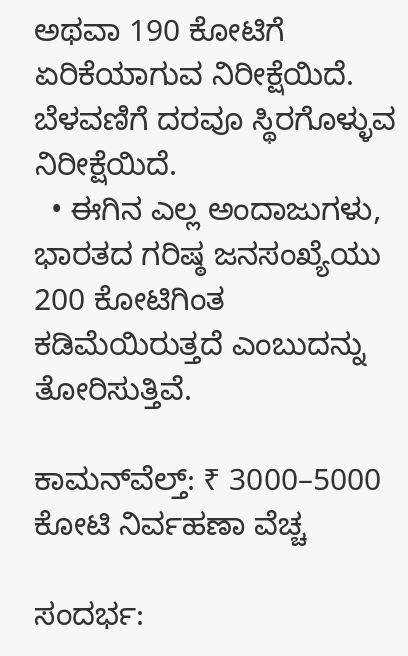ಅಥವಾ 190 ಕೋಟಿಗೆ ಏರಿಕೆಯಾಗುವ ನಿರೀಕ್ಷೆಯಿದೆ. ಬೆಳವಣಿಗೆ ದರವೂ ಸ್ಥಿರಗೊಳ್ಳುವ ನಿರೀಕ್ಷೆಯಿದೆ.
  • ಈಗಿನ ಎಲ್ಲ ಅಂದಾಜುಗಳು, ಭಾರತದ ಗರಿಷ್ಠ ಜನಸಂಖ್ಯೆಯು 200 ಕೋಟಿಗಿಂತ ಕಡಿಮೆಯಿರುತ್ತದೆ ಎಂಬುದನ್ನು ತೋರಿಸುತ್ತಿವೆ.

ಕಾಮನ್‌ವೆಲ್ತ್: ₹ 3000–5000 ಕೋಟಿ ನಿರ್ವಹಣಾ ವೆಚ್ಚ

ಸಂದರ್ಭ: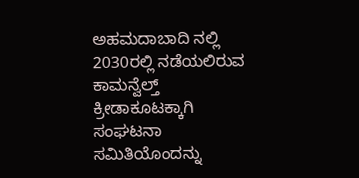ಅಹಮದಾಬಾದಿ ನಲ್ಲಿ 2030ರಲ್ಲಿ ನಡೆಯಲಿರುವ ಕಾಮನ್ವೆಲ್ತ್ ಕ್ರೀಡಾಕೂಟಕ್ಕಾಗಿ ಸಂಘಟನಾ ಸಮಿತಿಯೊಂದನ್ನು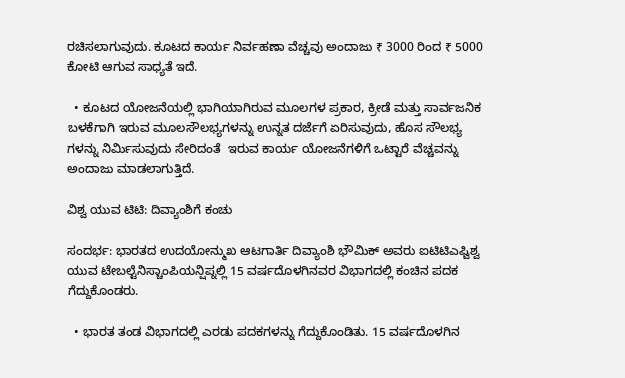ರಚಿಸಲಾಗುವುದು. ಕೂಟದ ಕಾರ್ಯ ನಿರ್ವಹಣಾ ವೆಚ್ಚವು ಅಂದಾಜು ₹ 3000 ರಿಂದ ₹ 5000 ಕೋಟಿ ಆಗುವ ಸಾಧ್ಯತೆ ಇದೆ.

  • ಕೂಟದ ಯೋಜನೆಯಲ್ಲಿ ಭಾಗಿಯಾಗಿರುವ ಮೂಲಗಳ ಪ್ರಕಾರ, ಕ್ರೀಡೆ ಮತ್ತು ಸಾರ್ವಜನಿಕ ಬಳಕೆಗಾಗಿ ಇರುವ ಮೂಲಸೌಲಭ್ಯಗಳನ್ನು ಉನ್ನತ ದರ್ಜೆಗೆ ಏರಿಸುವುದು, ಹೊಸ ಸೌಲಭ್ಯ ಗಳನ್ನು ನಿರ್ಮಿಸುವುದು ಸೇರಿದಂತೆ  ಇರುವ ಕಾರ್ಯ ಯೋಜನೆಗಳಿಗೆ ಒಟ್ಟಾರೆ ವೆಚ್ಚವನ್ನು ಅಂದಾಜು ಮಾಡಲಾಗುತ್ತಿದೆ.

ವಿಶ್ವ ಯುವ ಟಿಟಿ: ದಿವ್ಯಾಂಶಿಗೆ ಕಂಚು

ಸಂದರ್ಭ: ಭಾರತದ ಉದಯೋನ್ಮುಖ ಆಟಗಾರ್ತಿ ದಿವ್ಯಾಂಶಿ ಭೌಮಿಕ್ ಅವರು ಐಟಿಟಿಎಫ್ವಿಶ್ವ ಯುವ ಟೇಬಲ್ಟೆನಿಸ್ಚಾಂಪಿಯನ್ಷಿಪ್ನಲ್ಲಿ 15 ವರ್ಷದೊಳಗಿನವರ ವಿಭಾಗದಲ್ಲಿ ಕಂಚಿನ ಪದಕ ಗೆದ್ದುಕೊಂಡರು.

  • ಭಾರತ ತಂಡ ವಿಭಾಗದಲ್ಲಿ ಎರಡು ಪದಕಗಳನ್ನು ಗೆದ್ದುಕೊಂಡಿತು. 15 ವರ್ಷದೊಳಗಿನ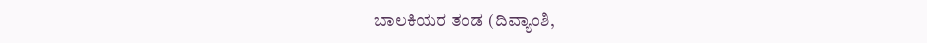ಬಾಲಕಿಯರ ತಂಡ (ದಿವ್ಯಾಂಶಿ,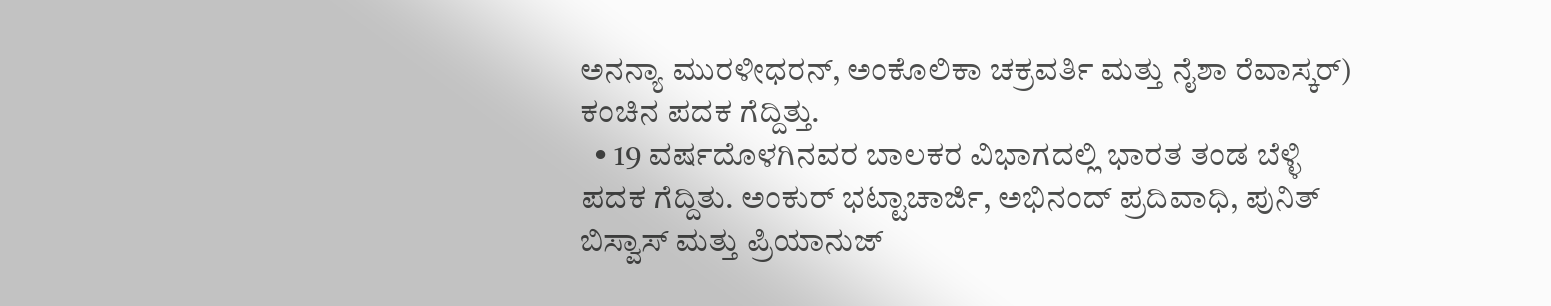ಅನನ್ಯಾ ಮುರಳೀಧರನ್, ಅಂಕೊಲಿಕಾ ಚಕ್ರವರ್ತಿ ಮತ್ತು ನೈಶಾ ರೆವಾಸ್ಕರ್‌) ಕಂಚಿನ ಪದಕ ಗೆದ್ದಿತ್ತು.
  • 19 ವರ್ಷದೊಳಗಿನವರ ಬಾಲಕರ ವಿಭಾಗದಲ್ಲಿ ಭಾರತ ತಂಡ ಬೆಳ್ಳಿ ಪದಕ ಗೆದ್ದಿತು. ಅಂಕುರ್ ಭಟ್ಟಾಚಾರ್ಜಿ, ಅಭಿನಂದ್‌ ಪ್ರದಿವಾಧಿ, ಪುನಿತ್ ಬಿಸ್ವಾಸ್‌ ಮತ್ತು ಪ್ರಿಯಾನುಜ್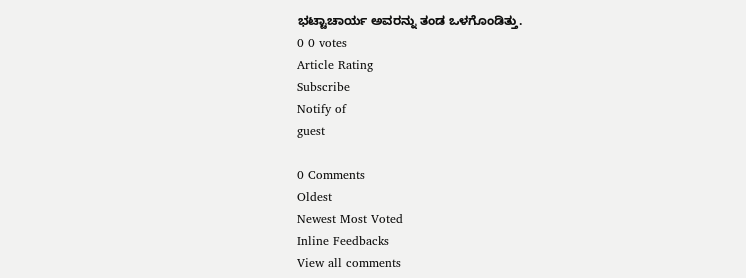ಭಟ್ಟಾಚಾರ್ಯ ಅವರನ್ನು ತಂಡ ಒಳಗೊಂಡಿತ್ತು.
0 0 votes
Article Rating
Subscribe
Notify of
guest

0 Comments
Oldest
Newest Most Voted
Inline Feedbacks
View all comments